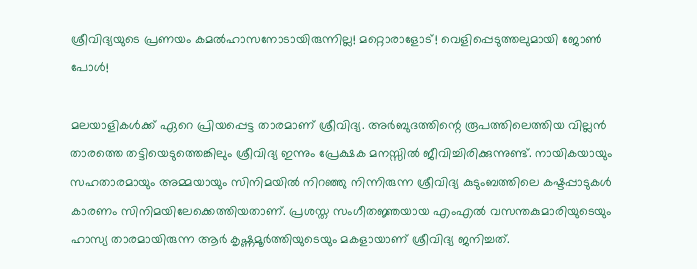ശ്രീവിദ്യയുടെ പ്രണയം കമല്‍ഹാസനോടായിരുന്നില്ല! മറ്റൊരാളോട്! വെളിപ്പെടുത്തലുമായി ജോണ്‍ പോള്‍!

മലയാളികള്‍ക്ക് ഏറെ പ്രിയപ്പെട്ട താരമാണ് ശ്രീവിദ്യ. അര്‍ബുദത്തിന്റെ രൂപത്തിലെത്തിയ വില്ലന്‍ താരത്തെ തട്ടിയെടുത്തെങ്കിലും ശ്രീവിദ്യ ഇന്നും പ്രേക്ഷക മനസ്സില്‍ ജീവിച്ചിരിക്കുന്നുണ്ട്. നായികയായും സഹതാരമായും അമ്മയായും സിനിമയില്‍ നിറഞ്ഞു നിന്നിരുന്ന ശ്രീവിദ്യ കുടുംബത്തിലെ കഷ്ടപ്പാടുകള്‍ കാരണം സിനിമയിലേക്കെത്തിയതാണ്. പ്രശസ്ത സംഗീതജ്ഞയായ എംഎല്‍ വസന്തകുമാരിയുടെയും ഹാസ്യ താരമായിരുന്ന ആര്‍ കൃഷ്ണമൂര്‍ത്തിയുടെയും മകളായാണ് ശ്രീവിദ്യ ജനിച്ചത്.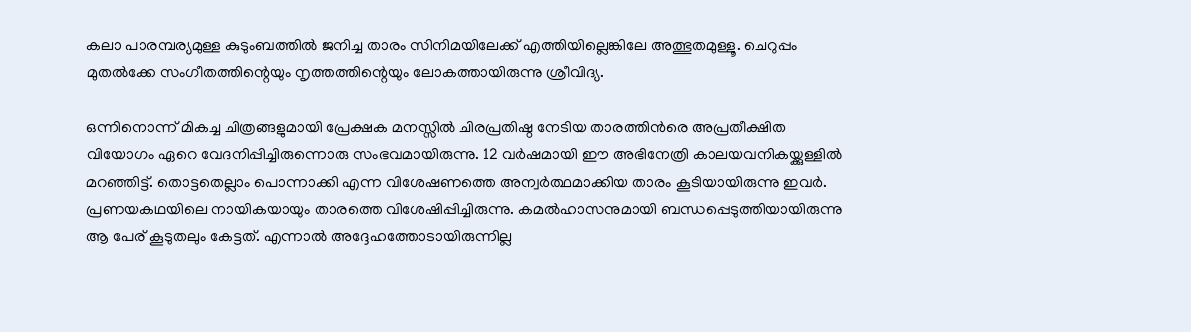കലാ പാരമ്പര്യമുള്ള കുടുംബത്തില്‍ ജനിച്ച താരം സിനിമയിലേക്ക് എത്തിയില്ലെങ്കിലേ അത്ഭുതമുള്ളൂ. ചെറുപ്പം മുതല്‍ക്കേ സംഗീതത്തിന്റെയും നൃത്തത്തിന്റെയും ലോകത്തായിരുന്നു ശ്രീവിദ്യ.

ഒന്നിനൊന്ന് മികച്ച ചിത്രങ്ങളുമായി പ്രേക്ഷക മനസ്സില്‍ ചിരപ്രതിഷ്ഠ നേടിയ താരത്തിന്‍രെ അപ്രതീക്ഷിത വിയോഗം ഏറെ വേദനിപ്പിച്ചിരുന്നൊരു സംഭവമായിരുന്നു. 12 വര്‍ഷമായി ഈ അഭിനേത്രി കാലയവനികയ്ക്കുള്ളില്‍ മറഞ്ഞിട്ട്. തൊട്ടതെല്ലാം പൊന്നാക്കി എന്ന വിശേഷണത്തെ അന്വര്‍ത്ഥമാക്കിയ താരം കൂടിയായിരുന്നു ഇവര്‍. പ്രണയകഥയിലെ നായികയായും താരത്തെ വിശേഷിപ്പിച്ചിരുന്നു. കമല്‍ഹാസനുമായി ബന്ധപ്പെടുത്തിയായിരുന്നു ആ പേര് കൂടുതലും കേട്ടത്. എന്നാല്‍ അദ്ദേഹത്തോടായിരുന്നില്ല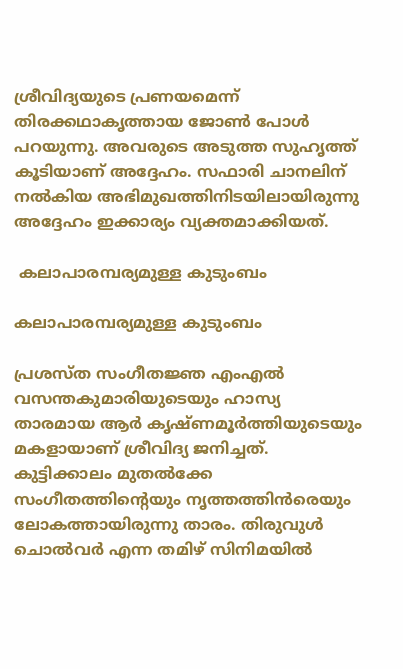ശ്രീവിദ്യയുടെ പ്രണയമെന്ന് തിരക്കഥാകൃത്തായ ജോണ്‍ പോള്‍ പറയുന്നു. അവരുടെ അടുത്ത സുഹൃത്ത് കൂടിയാണ് അദ്ദേഹം. സഫാരി ചാനലിന് നല്‍കിയ അഭിമുഖത്തിനിടയിലായിരുന്നു അദ്ദേഹം ഇക്കാര്യം വ്യക്തമാക്കിയത്.

 കലാപാരമ്പര്യമുള്ള കുടുംബം

കലാപാരമ്പര്യമുള്ള കുടുംബം

പ്രശസ്ത സംഗീതജ്ഞ എംഎല്‍ വസന്തകുമാരിയുടെയും ഹാസ്യ താരമായ ആര്‍ കൃഷ്ണമൂര്‍ത്തിയുടെയും മകളായാണ് ശ്രീവിദ്യ ജനിച്ചത്. കുട്ടിക്കാലം മുതല്‍ക്കേ സംഗീതത്തിന്റെയും നൃത്തത്തിന്‍രെയും ലോകത്തായിരുന്നു താരം. തിരുവുള്‍ ചൊല്‍വര്‍ എന്ന തമിഴ് സിനിമയില്‍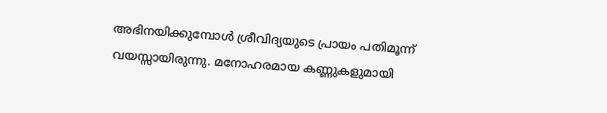അഭിനയിക്കുമ്പോള്‍ ശ്രീവിദ്യയുടെ പ്രായം പതിമൂന്ന് വയസ്സായിരുന്നു. മനോഹരമായ കണ്ണുകളുമായി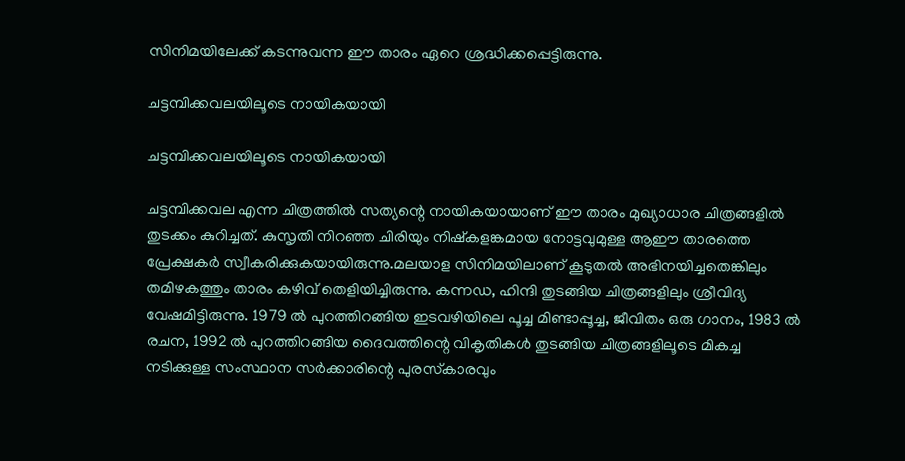സിനിമയിലേക്ക് കടന്നുവന്ന ഈ താരം ഏറെ ശ്രദ്ധിക്കപ്പെട്ടിരുന്നു.

ചട്ടമ്പിക്കവലയിലൂടെ നായികയായി

ചട്ടമ്പിക്കവലയിലൂടെ നായികയായി

ചട്ടമ്പിക്കവല എന്ന ചിത്രത്തില്‍ സത്യന്റെ നായികയായാണ് ഈ താരം മുഖ്യാധാര ചിത്രങ്ങളില്‍ തുടക്കം കുറിച്ചത്. കുസൃതി നിറഞ്ഞ ചിരിയും നിഷ്‌കളങ്കമായ നോട്ടവുമുള്ള ആഈ താരത്തെ പ്രേക്ഷകര്‍ സ്വീകരിക്കുകയായിരുന്നു.മലയാള സിനിമയിലാണ് കൂടുതല്‍ അഭിനയിച്ചതെങ്കിലും തമിഴകത്തും താരം കഴിവ് തെളിയിച്ചിരുന്നു. കന്നഡ, ഹിന്ദി തുടങ്ങിയ ചിത്രങ്ങളിലും ശ്രീവിദ്യ വേഷമിട്ടിരുന്നു. 1979 ല്‍ പുറത്തിറങ്ങിയ ഇടവഴിയിലെ പൂച്ച മിണ്ടാപ്പൂച്ച, ജീവിതം ഒരു ഗാനം, 1983 ല്‍ രചന, 1992 ല്‍ പുറത്തിറങ്ങിയ ദൈവത്തിന്റെ വികൃതികള്‍ തുടങ്ങിയ ചിത്രങ്ങളിലൂടെ മികച്ച നടിക്കുള്ള സംസ്ഥാന സര്‍ക്കാരിന്റെ പുരസ്‌കാരവും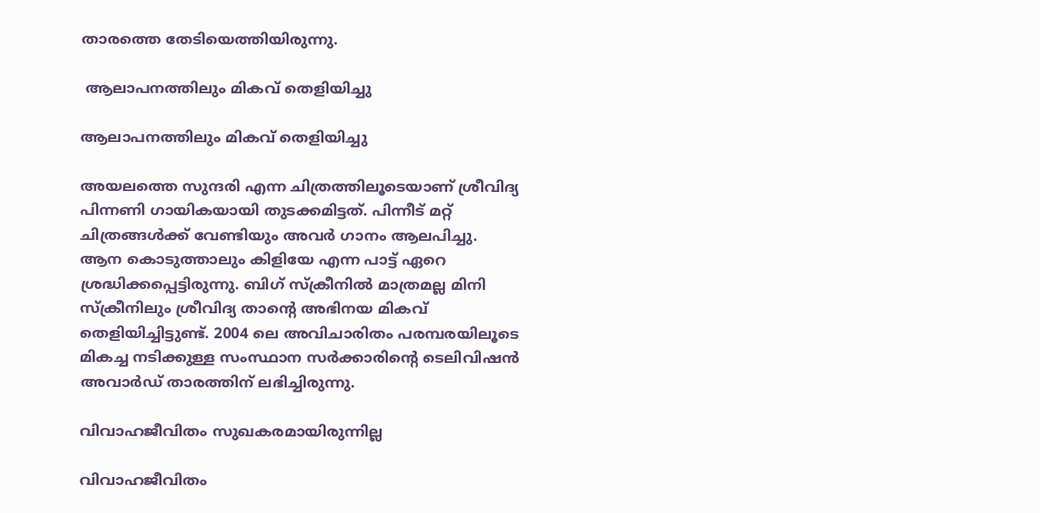താരത്തെ തേടിയെത്തിയിരുന്നു.

 ആലാപനത്തിലും മികവ് തെളിയിച്ചു

ആലാപനത്തിലും മികവ് തെളിയിച്ചു

അയലത്തെ സുന്ദരി എന്ന ചിത്രത്തിലൂടെയാണ് ശ്രീവിദ്യ പിന്നണി ഗായികയായി തുടക്കമിട്ടത്. പിന്നീട് മറ്റ് ചിത്രങ്ങള്‍ക്ക് വേണ്ടിയും അവര്‍ ഗാനം ആലപിച്ചു. ആന കൊടുത്താലും കിളിയേ എന്ന പാട്ട് ഏറെ ശ്രദ്ധിക്കപ്പെട്ടിരുന്നു. ബിഗ് സ്‌ക്രീനില്‍ മാത്രമല്ല മിനി സ്‌ക്രീനിലും ശ്രീവിദ്യ താന്റെ അഭിനയ മികവ് തെളിയിച്ചിട്ടുണ്ട്. 2004 ലെ അവിചാരിതം പരമ്പരയിലൂടെ മികച്ച നടിക്കുള്ള സംസ്ഥാന സര്‍ക്കാരിന്റെ ടെലിവിഷന്‍ അവാര്‍ഡ് താരത്തിന് ലഭിച്ചിരുന്നു.

വിവാഹജീവിതം സുഖകരമായിരുന്നില്ല

വിവാഹജീവിതം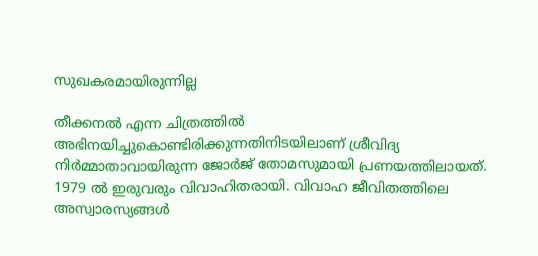സുഖകരമായിരുന്നില്ല

തീക്കനല്‍ എന്ന ചിത്രത്തില്‍ അഭിനയിച്ചുകൊണ്ടിരിക്കുന്നതിനിടയിലാണ് ശ്രീവിദ്യ നിര്‍മ്മാതാവായിരുന്ന ജോര്‍ജ് തോമസുമായി പ്രണയത്തിലായത്. 1979 ല്‍ ഇരുവരും വിവാഹിതരായി. വിവാഹ ജീവിതത്തിലെ അസ്വാരസ്യങ്ങള്‍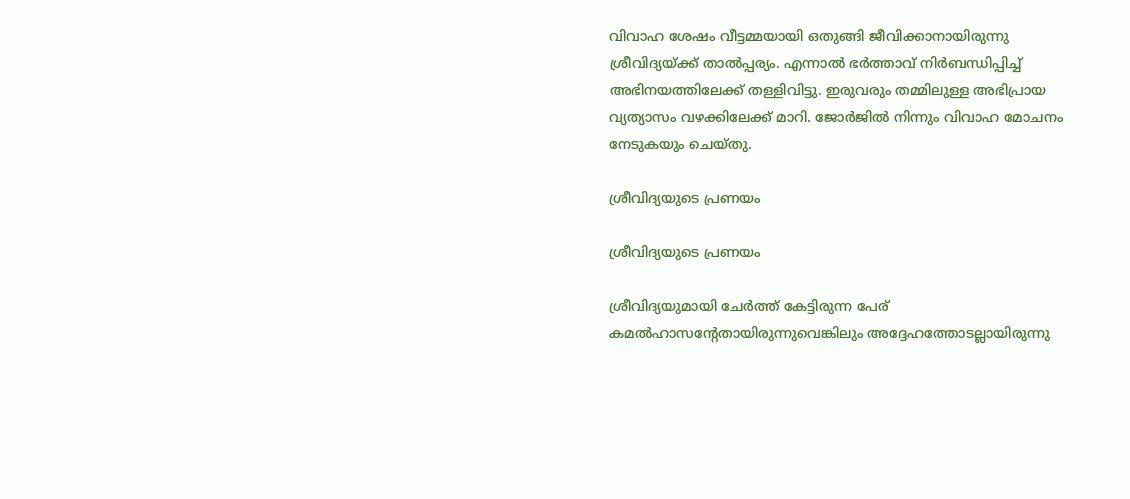വിവാഹ ശേഷം വീട്ടമ്മയായി ഒതുങ്ങി ജീവിക്കാനായിരുന്നു ശ്രീവിദ്യയ്ക്ക് താല്‍പ്പര്യം. എന്നാല്‍ ഭര്‍ത്താവ് നിര്‍ബന്ധിപ്പിച്ച് അഭിനയത്തിലേക്ക് തള്ളിവിട്ടു. ഇരുവരും തമ്മിലുള്ള അഭിപ്രായ വ്യത്യാസം വഴക്കിലേക്ക് മാറി. ജോര്‍ജില്‍ നിന്നും വിവാഹ മോചനം നേടുകയും ചെയ്തു.

ശ്രീവിദ്യയുടെ പ്രണയം

ശ്രീവിദ്യയുടെ പ്രണയം

ശ്രീവിദ്യയുമായി ചേര്‍ത്ത് കേട്ടിരുന്ന പേര് കമല്‍ഹാസന്റേതായിരുന്നുവെങ്കിലും അദ്ദേഹത്തോടല്ലായിരുന്നു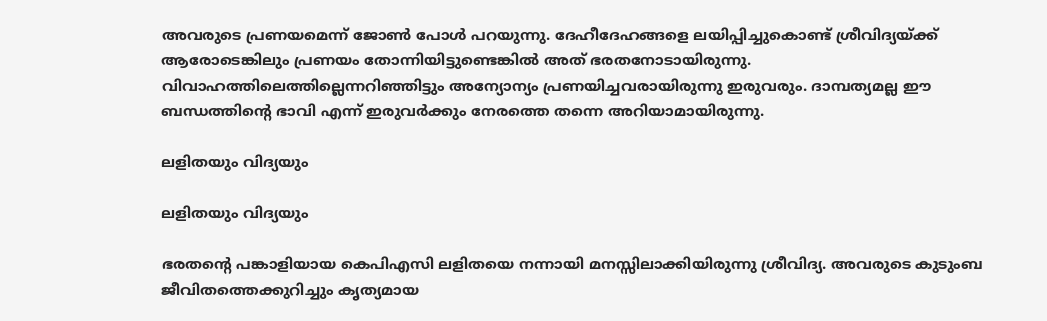അവരുടെ പ്രണയമെന്ന് ജോണ്‍ പോള്‍ പറയുന്നു. ദേഹീദേഹങ്ങളെ ലയിപ്പിച്ചുകൊണ്ട് ശ്രീവിദ്യയ്ക്ക് ആരോടെങ്കിലും പ്രണയം തോന്നിയിട്ടുണ്ടെങ്കില്‍ അത് ഭരതനോടായിരുന്നു. വിവാഹത്തിലെത്തില്ലെന്നറിഞ്ഞിട്ടും അന്യോന്യം പ്രണയിച്ചവരായിരുന്നു ഇരുവരും. ദാമ്പത്യമല്ല ഈ ബന്ധത്തിന്റെ ഭാവി എന്ന് ഇരുവര്‍ക്കും നേരത്തെ തന്നെ അറിയാമായിരുന്നു.

ലളിതയും വിദ്യയും

ലളിതയും വിദ്യയും

ഭരതന്റെ പങ്കാളിയായ കെപിഎസി ലളിതയെ നന്നായി മനസ്സിലാക്കിയിരുന്നു ശ്രീവിദ്യ. അവരുടെ കുടുംബ ജീവിതത്തെക്കുറിച്ചും കൃത്യമായ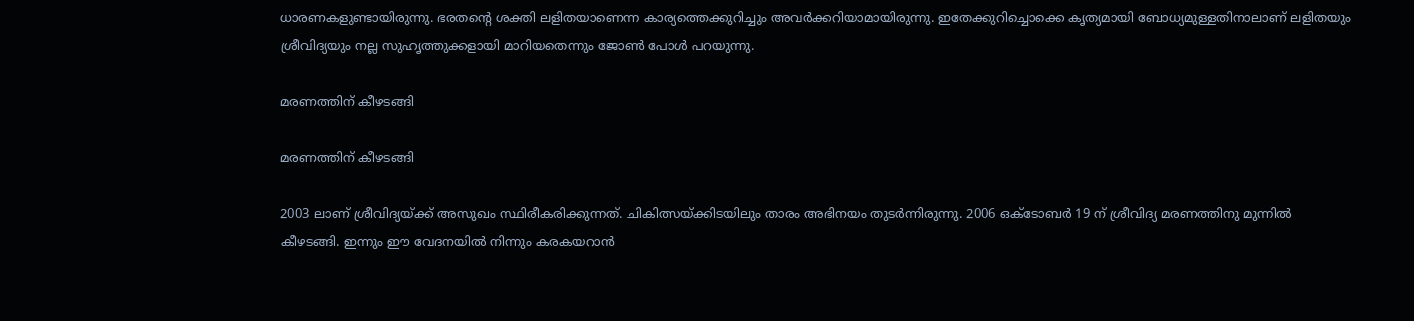ധാരണകളുണ്ടായിരുന്നു. ഭരതന്റെ ശക്തി ലളിതയാണെന്ന കാര്യത്തെക്കുറിച്ചും അവര്‍ക്കറിയാമായിരുന്നു. ഇതേക്കുറിച്ചൊക്കെ കൃത്യമായി ബോധ്യമുള്ളതിനാലാണ് ലളിതയും ശ്രീവിദ്യയും നല്ല സുഹൃത്തുക്കളായി മാറിയതെന്നും ജോണ്‍ പോള്‍ പറയുന്നു.

മരണത്തിന് കീഴടങ്ങി

മരണത്തിന് കീഴടങ്ങി

2003 ലാണ് ശ്രീവിദ്യയ്ക്ക് അസുഖം സ്ഥിരീകരിക്കുന്നത്. ചികിത്സയ്ക്കിടയിലും താരം അഭിനയം തുടര്‍ന്നിരുന്നു. 2006 ഒക്ടോബര്‍ 19 ന് ശ്രീവിദ്യ മരണത്തിനു മുന്നില്‍ കീഴടങ്ങി. ഇന്നും ഈ വേദനയില്‍ നിന്നും കരകയറാന്‍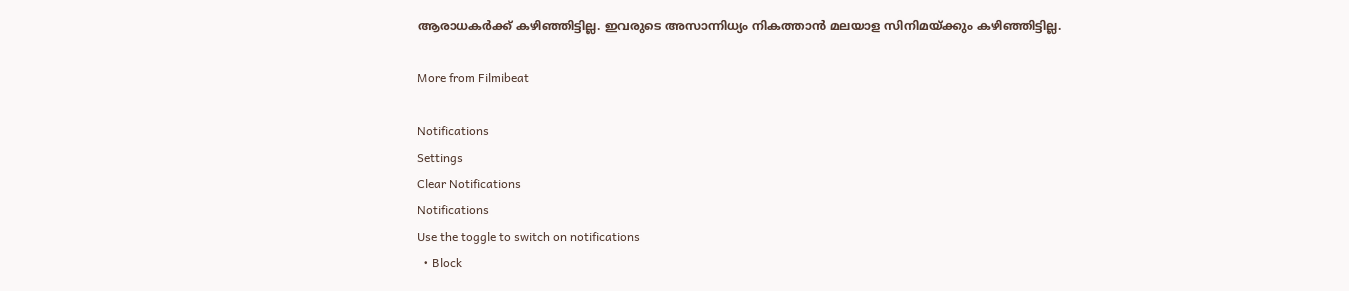ആരാധകര്‍ക്ക് കഴിഞ്ഞിട്ടില്ല. ഇവരുടെ അസാന്നിധ്യം നികത്താന്‍ മലയാള സിനിമയ്ക്കും കഴിഞ്ഞിട്ടില്ല.

More from Filmibeat

Notifications
Settings
Clear Notifications
Notifications
Use the toggle to switch on notifications
  • Block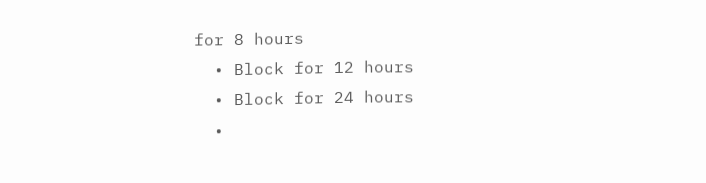for 8 hours
  • Block for 12 hours
  • Block for 24 hours
  •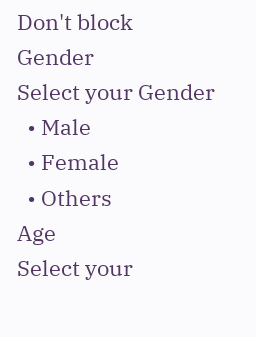Don't block
Gender
Select your Gender
  • Male
  • Female
  • Others
Age
Select your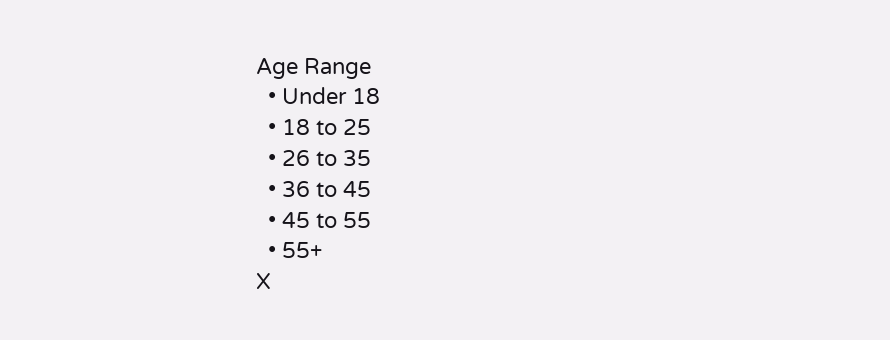Age Range
  • Under 18
  • 18 to 25
  • 26 to 35
  • 36 to 45
  • 45 to 55
  • 55+
X